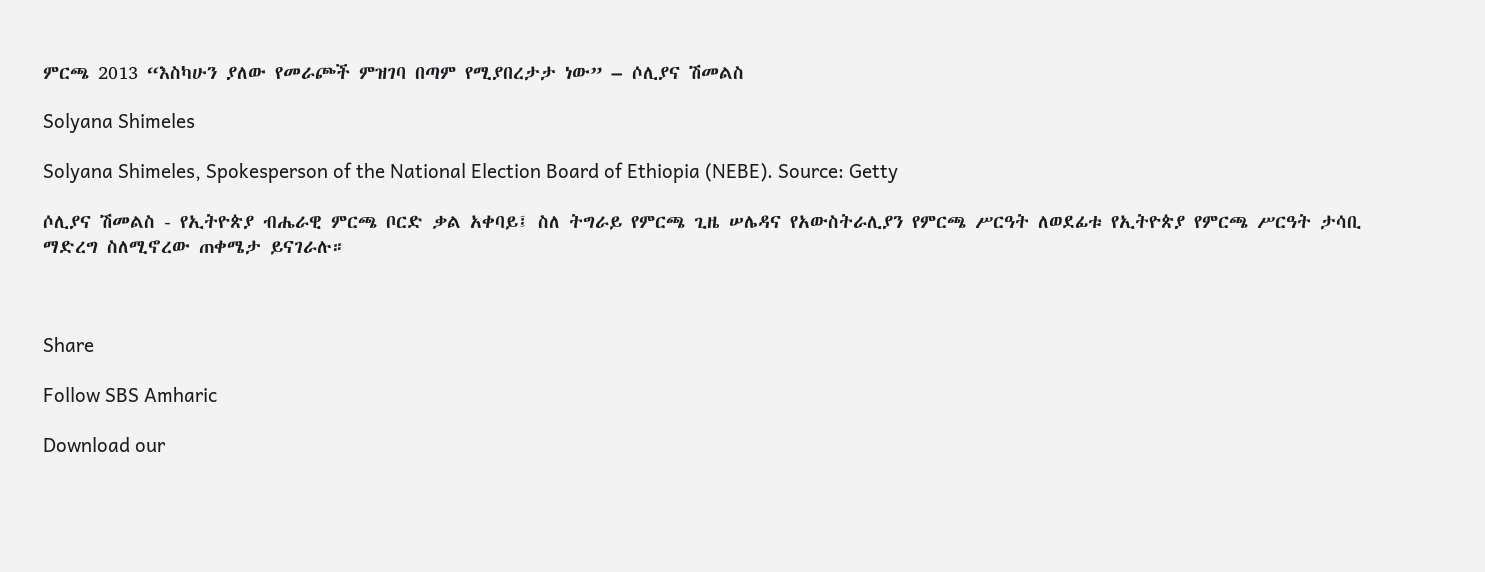ምርጫ 2013 “እስካሁን ያለው የመራጮች ምዝገባ በጣም የሚያበረታታ ነው” – ሶሊያና ሽመልስ

Solyana Shimeles

Solyana Shimeles, Spokesperson of the National Election Board of Ethiopia (NEBE). Source: Getty

ሶሊያና ሽመልስ - የኢትዮጵያ ብሔራዊ ምርጫ ቦርድ ቃል አቀባይ፤ ስለ ትግራይ የምርጫ ጊዜ ሠሌዳና የአውስትራሊያን የምርጫ ሥርዓት ለወደፊቱ የኢትዮጵያ የምርጫ ሥርዓት ታሳቢ ማድረግ ስለሚኖረው ጠቀሜታ ይናገራሉ።



Share

Follow SBS Amharic

Download our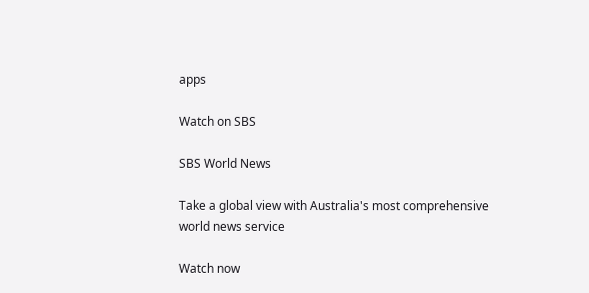apps

Watch on SBS

SBS World News

Take a global view with Australia's most comprehensive world news service

Watch now